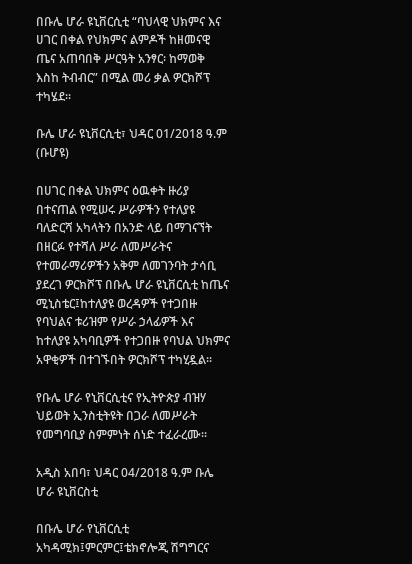በቡሌ ሆራ ዩኒቨርሲቲ “ባህላዊ ህክምና እና ሀገር በቀል የህክምና ልምዶች ከዘመናዊ ጤና አጠባበቅ ሥርዓት አንፃር፡ ከማወቅ እስከ ትብብር” በሚል መሪ ቃል ዎርክሾፕ ተካሄደ፡፡

ቡሌ ሆራ ዩኒቨርሲቲ፣ ህዳር 01/2018 ዓ.ም (ቡሆዩ)

በሀገር በቀል ህክምና ዕዉቀት ዙሪያ በተናጠል የሚሠሩ ሥራዎችን የተለያዩ ባለድርሻ አካላትን በአንድ ላይ በማገናኘት በዘርፉ የተሻለ ሥራ ለመሥራትና የተመራማሪዎችን አቅም ለመገንባት ታሳቢ ያደረገ ዎርክሾፕ በቡሌ ሆራ ዩኒቨርሲቲ ከጤና ሚኒስቴር፤ከተለያዩ ወረዳዎች የተጋበዙ የባህልና ቱሪዝም የሥራ ኃላፊዎች እና ከተለያዩ አካባቢዎች የተጋበዙ የባህል ህክምና አዋቂዎች በተገኙበት ዎርክሾፕ ተካሂዷል፡፡

የቡሌ ሆራ የኒቨርሲቲና የኢትዮጵያ ብዝሃ ህይወት ኢንስቲትዩት በጋራ ለመሥራት የመግባቢያ ስምምነት ሰነድ ተፈራረሙ፡፡

አዲስ አበባ፣ ህዳር 04/2018 ዓ.ም ቡሌ ሆራ ዩኒቨርስቲ

በቡሌ ሆራ የኒቨርሲቲ አካዳሚክ፤ምርምር፤ቴክኖሎጂ ሽግግርና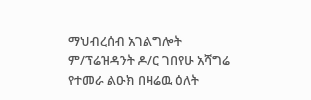ማህብረሰብ አገልግሎት ም/ፕሬዝዳንት ዶ/ር ገበየሁ አሻግሬ የተመራ ልዑክ በዛሬዉ ዕለት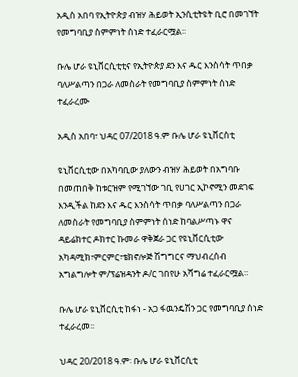አዲስ አበባ የኢትዮጵያ ብዝሃ ሕይወት ኢንሲቲትዩት ቢሮ በመገኘት የመግባቢያ ስምምነት ሰነድ ተፈራርሟል፡፡

ቡሌ ሆራ ዩኒቨርሲቲቲና የኢትዮጵያ ደን እና ዱር እንስሳት ጥበቃ ባለሥልጣን በጋራ ለመስራት የመግባቢያ ስምምነት ሰነድ ተፈራረሙ

አዲስ አበባ፣ ህዳር 07/2018 ዓ.ም ቡሌ ሆራ ዩኒቨርስቲ

ዩኒቨርሲቲው በአካባቢው ያለውን ብዝሃ ሕይወት በአግባቡ በመጠበቅ ከቱርዝም የሚገኘው ገቢ የሀገር ኢኮኖሚን መደገፍ እንዲችል ከደን እና ዱር እንስሳት ጥበቃ ባለሥልጣን በጋራ ለመስራት የመግባቢያ ስምምነት ሰነድ ከባልሥጣኑ ዋና ዳይሬክተር ዶክተር ኩመራ ዋቅጀራ ጋር የዩኒቨርሲቲው አካዳሚክ፣ምርምር፣ቴክኖሎጅ ሽግግርና ማህብረሰብ አግልግሎት ም/ፕሬዝዳንት ዶ/ር ገበየሁ አሻግሬ ተፈራርሟል።

ቡሌ ሆራ ዩኒቨርሲቲ ከፋነ - አጋ ፋዉንዴሽን ጋር የመግባቢያ ሰነድ ተፈራረመ፡፡

ህዳር 20/2018 ዓ.ም፡ ቡሌ ሆራ ዩኒቨርሲቲ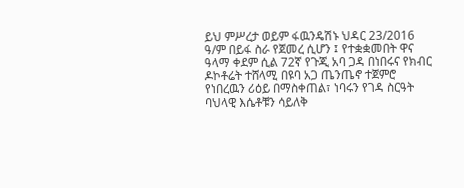ይህ ምሥረታ ወይም ፋዉንዴሽኑ ህዳር 23/2016 ዓ/ም በይፋ ስራ የጀመረ ሲሆን ፤ የተቋቋመበት ዋና ዓላማ ቀደም ሲል 72ኛ የጉጂ አባ ጋዳ በነበሩና የክብር ዶኮቶሬት ተሸላሚ በዩባ አጋ ጤንጤኖ ተጀምሮ የነበረዉን ሪዕይ በማስቀጠል፣ ነባሩን የገዳ ስርዓት ባህላዊ እሴቶቹን ሳይለቅ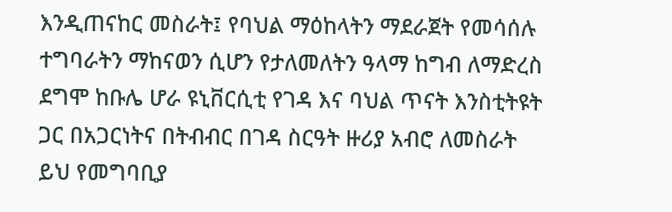እንዲጠናከር መስራት፤ የባህል ማዕከላትን ማደራጀት የመሳሰሉ ተግባራትን ማከናወን ሲሆን የታለመለትን ዓላማ ከግብ ለማድረስ ደግሞ ከቡሌ ሆራ ዩኒቨርሲቲ የገዳ እና ባህል ጥናት እንስቲትዩት ጋር በአጋርነትና በትብብር በገዳ ስርዓት ዙሪያ አብሮ ለመስራት ይህ የመግባቢያ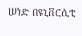ሠነድ በዩኒቨርሲቲ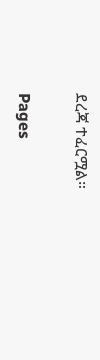ደረጃ ተፈርሟል።

Pages